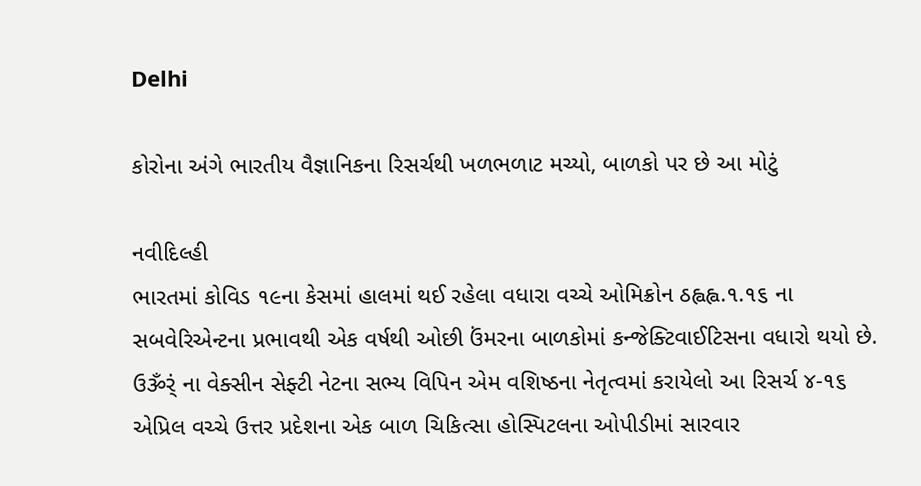Delhi

કોરોના અંગે ભારતીય વૈજ્ઞાનિકના રિસર્ચથી ખળભળાટ મચ્યો, બાળકો પર છે આ મોટું

નવીદિલ્હી
ભારતમાં કોવિડ ૧૯ના કેસમાં હાલમાં થઈ રહેલા વધારા વચ્ચે ઓમિક્રોન ઠહ્વહ્વ.૧.૧૬ ના સબવેરિએન્ટના પ્રભાવથી એક વર્ષથી ઓછી ઉંમરના બાળકોમાં કન્જેક્ટિવાઈટિસના વધારો થયો છે. ઉૐર્ં ના વેક્સીન સેફ્ટી નેટના સભ્ય વિપિન એમ વશિષ્ઠના નેતૃત્વમાં કરાયેલો આ રિસર્ચ ૪-૧૬ એપ્રિલ વચ્ચે ઉત્તર પ્રદેશના એક બાળ ચિકિત્સા હોસ્પિટલના ઓપીડીમાં સારવાર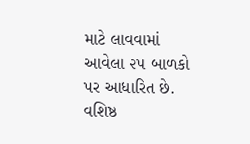માટે લાવવામાં આવેલા ૨૫ બાળકો પર આધારિત છે. વશિષ્ઠ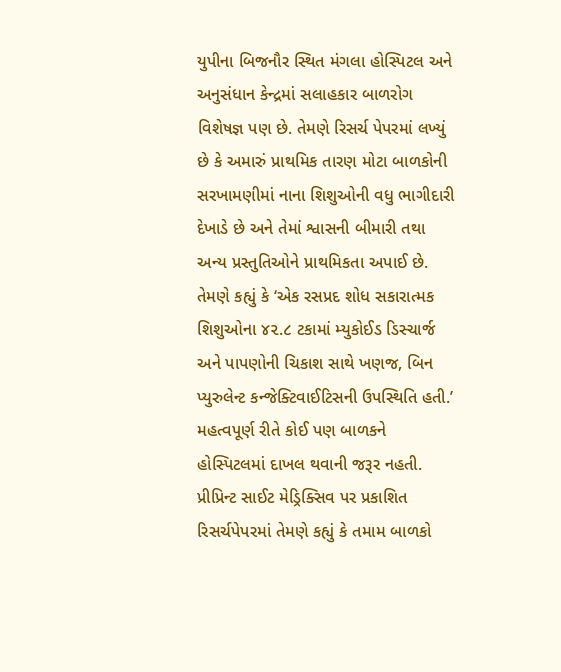યુપીના બિજનૌર સ્થિત મંગલા હોસ્પિટલ અને અનુસંધાન કેન્દ્રમાં સલાહકાર બાળરોગ વિશેષજ્ઞ પણ છે. તેમણે રિસર્ચ પેપરમાં લખ્યું છે કે અમારું પ્રાથમિક તારણ મોટા બાળકોની સરખામણીમાં નાના શિશુઓની વધુ ભાગીદારી દેખાડે છે અને તેમાં શ્વાસની બીમારી તથા અન્ય પ્રસ્તુતિઓને પ્રાથમિકતા અપાઈ છે. તેમણે કહ્યું કે ‘એક રસપ્રદ શોધ સકારાત્મક શિશુઓના ૪૨.૮ ટકામાં મ્યુકોઈડ ડિસ્ચાર્જ અને પાપણોની ચિકાશ સાથે ખણજ, બિન પ્યુરુલેન્ટ કન્જેક્ટિવાઈટિસની ઉપસ્થિતિ હતી.’ મહત્વપૂર્ણ રીતે કોઈ પણ બાળકને હોસ્પિટલમાં દાખલ થવાની જરૂર નહતી. પ્રીપ્રિન્ટ સાઈટ મેડ્રિક્સિવ પર પ્રકાશિત રિસર્ચપેપરમાં તેમણે કહ્યું કે તમામ બાળકો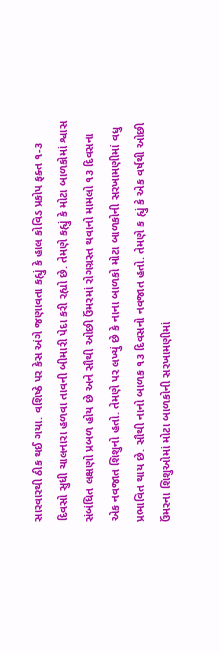સારવારથી ઠીક થઈ ગયા. વશિષ્ઠે પર કેસ અંગે જણાવતા કહ્યું કે હાલ કોવિડ પ્રકોપ ફક્ત ૧-૩ દિવસો સુધી ચાલનારા હળવા તાવની બીમારી પેદા કરી રહ્યો છે. તેમણે કહ્યું કે મોટા બાળકોમાં શ્વાસ સંબંધિત લક્ષણો પ્રબળ હોય છે અને સૌથી ઓછી ઉંમરમાં રોગગ્રસ્ત થવાનો મામલો ૧૩ દિવસના એક નવજાત શિશુનો હતો. તેમણે પર લખ્યું છે કે નાના બાળકો મોટા બાળકોની સરખામણીમાં વધુ પ્રભાવિત થાય છે. સૌથી નાનો બાળક ૧૩ દિવસનો નવજાત હતો. તેમણે ક હ્યું કે એક વર્ષથી ઓછી ઉંમરના શિશુઓમાં મોટા બાળકોની સરખામણીમાં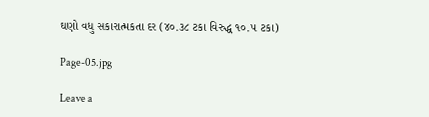ઘણો વધુ સકારાત્મકતા દર (૪૦.૩૮ ટકા વિરુદ્ધ ૧૦.૫ ટકા)

Page-05.jpg

Leave a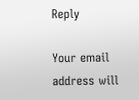Reply

Your email address will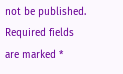not be published. Required fields are marked *